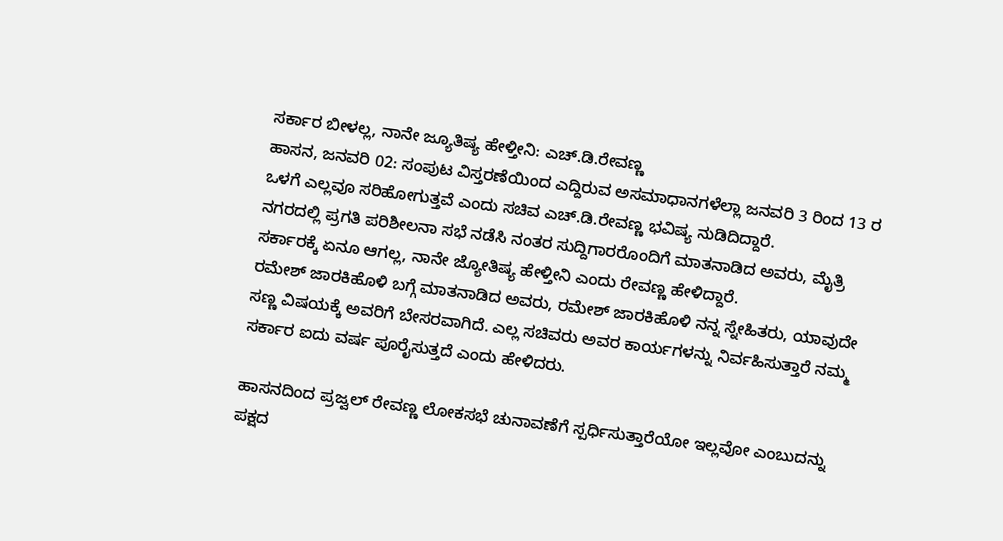ಸರ್ಕಾರ ಬೀಳಲ್ಲ, ನಾನೇ ಜ್ಯೂತಿಷ್ಯ ಹೇಳ್ತೀನಿ: ಎಚ್.ಡಿ.ರೇವಣ್ಣ
ಹಾಸನ, ಜನವರಿ 02: ಸಂಪುಟ ವಿಸ್ತರಣೆಯಿಂದ ಎದ್ದಿರುವ ಅಸಮಾಧಾನಗಳೆಲ್ಲಾ ಜನವರಿ 3 ರಿಂದ 13 ರ ಒಳಗೆ ಎಲ್ಲವೂ ಸರಿಹೋಗುತ್ತವೆ ಎಂದು ಸಚಿವ ಎಚ್.ಡಿ.ರೇವಣ್ಣ ಭವಿಷ್ಯ ನುಡಿದಿದ್ದಾರೆ.
ನಗರದಲ್ಲಿ ಪ್ರಗತಿ ಪರಿಶೀಲನಾ ಸಭೆ ನಡೆಸಿ ನಂತರ ಸುದ್ದಿಗಾರರೊಂದಿಗೆ ಮಾತನಾಡಿದ ಅವರು, ಮೈತ್ರಿ ಸರ್ಕಾರಕ್ಕೆ ಏನೂ ಆಗಲ್ಲ, ನಾನೇ ಜ್ಯೋತಿಷ್ಯ ಹೇಳ್ತೀನಿ ಎಂದು ರೇವಣ್ಣ ಹೇಳಿದ್ದಾರೆ.
ರಮೇಶ್ ಜಾರಕಿಹೊಳಿ ಬಗ್ಗೆ ಮಾತನಾಡಿದ ಅವರು, ರಮೇಶ್ ಜಾರಕಿಹೊಳಿ ನನ್ನ ಸ್ನೇಹಿತರು, ಯಾವುದೇ ಸಣ್ಣ ವಿಷಯಕ್ಕೆ ಅವರಿಗೆ ಬೇಸರವಾಗಿದೆ. ಎಲ್ಲ ಸಚಿವರು ಅವರ ಕಾರ್ಯಗಳನ್ನು ನಿರ್ವಹಿಸುತ್ತಾರೆ ನಮ್ಮ ಸರ್ಕಾರ ಐದು ವರ್ಷ ಪೂರೈಸುತ್ತದೆ ಎಂದು ಹೇಳಿದರು.

ಹಾಸನದಿಂದ ಪ್ರಜ್ವಲ್ ರೇವಣ್ಣ ಲೋಕಸಭೆ ಚುನಾವಣೆಗೆ ಸ್ಪರ್ಧಿಸುತ್ತಾರೆಯೋ ಇಲ್ಲವೋ ಎಂಬುದನ್ನು ಪಕ್ಷದ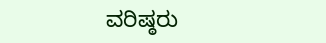ವರಿಷ್ಠರು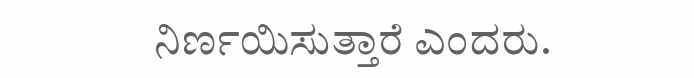ನಿರ್ಣಯಿಸುತ್ತಾರೆ ಎಂದರು.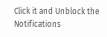Click it and Unblock the Notifications